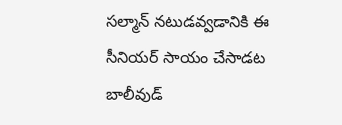సల్మాన్ నటుడవ్వడానికి ఈ సీనియర్ సాయం చేసాడట
బాలీవుడ్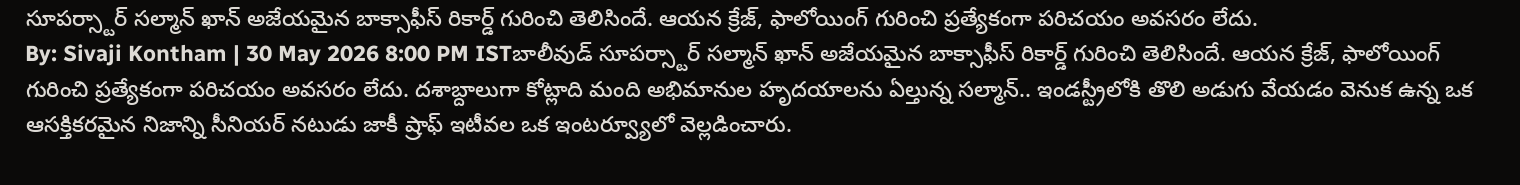సూపర్స్టార్ సల్మాన్ ఖాన్ అజేయమైన బాక్సాఫీస్ రికార్డ్ గురించి తెలిసిందే. ఆయన క్రేజ్, ఫాలోయింగ్ గురించి ప్రత్యేకంగా పరిచయం అవసరం లేదు.
By: Sivaji Kontham | 30 May 2026 8:00 PM ISTబాలీవుడ్ సూపర్స్టార్ సల్మాన్ ఖాన్ అజేయమైన బాక్సాఫీస్ రికార్డ్ గురించి తెలిసిందే. ఆయన క్రేజ్, ఫాలోయింగ్ గురించి ప్రత్యేకంగా పరిచయం అవసరం లేదు. దశాబ్దాలుగా కోట్లాది మంది అభిమానుల హృదయాలను ఏల్తున్న సల్మాన్.. ఇండస్ట్రీలోకి తొలి అడుగు వేయడం వెనుక ఉన్న ఒక ఆసక్తికరమైన నిజాన్ని సీనియర్ నటుడు జాకీ ష్రాఫ్ ఇటీవల ఒక ఇంటర్వ్యూలో వెల్లడించారు.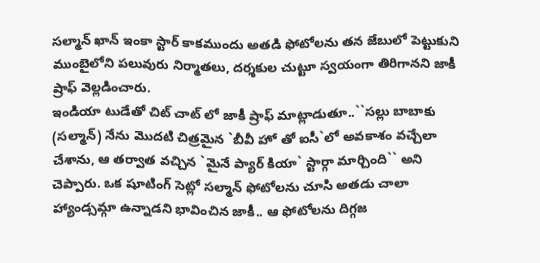సల్మాన్ ఖాన్ ఇంకా స్టార్ కాకముందు అతడి ఫోటోలను తన జేబులో పెట్టుకుని ముంబైలోని పలువురు నిర్మాతలు, దర్శకుల చుట్టూ స్వయంగా తిరిగానని జాకీ ష్రాఫ్ వెల్లడించారు.
ఇండియా టుడేతో చిట్ చాట్ లో జాకీ ష్రాఫ్ మాట్లాడుతూ..``సల్లు బాబాకు (సల్మాన్) నేను మొదటి చిత్రమైన `బీవీ హో తో ఐసీ`లో అవకాశం వచ్చేలా చేశాను, ఆ తర్వాత వచ్చిన `మైనే ప్యార్ కియా` స్టార్గా మార్చింది`` అని చెప్పారు. ఒక షూటింగ్ సెట్లో సల్మాన్ ఫోటోలను చూసి అతడు చాలా హ్యాండ్సమ్గా ఉన్నాడని భావించిన జాకీ.. ఆ ఫోటోలను దిగ్గజ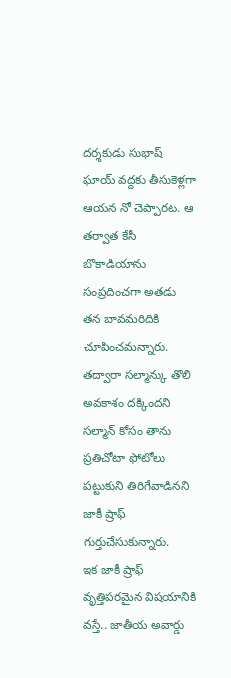దర్శకుడు సుభాష్ ఘాయ్ వద్దకు తీసుకెళ్లగా ఆయన నో చెప్పారట. ఆ తర్వాత కేసీ బొకాడియాను సంప్రదించగా అతడు తన బావమరిదికి చూపించమన్నారు. తద్వారా సల్మాన్కు తొలి అవకాశం దక్కిందని సల్మాన్ కోసం తాను ప్రతిచోటా ఫోటోలు పట్టుకుని తిరిగేవాడినని జాకీ ష్రాఫ్ గుర్తుచేసుకున్నారు.
ఇక జాకీ ష్రాఫ్ వృత్తిపరమైన విషయానికి వస్తే.. జాతీయ అవార్డు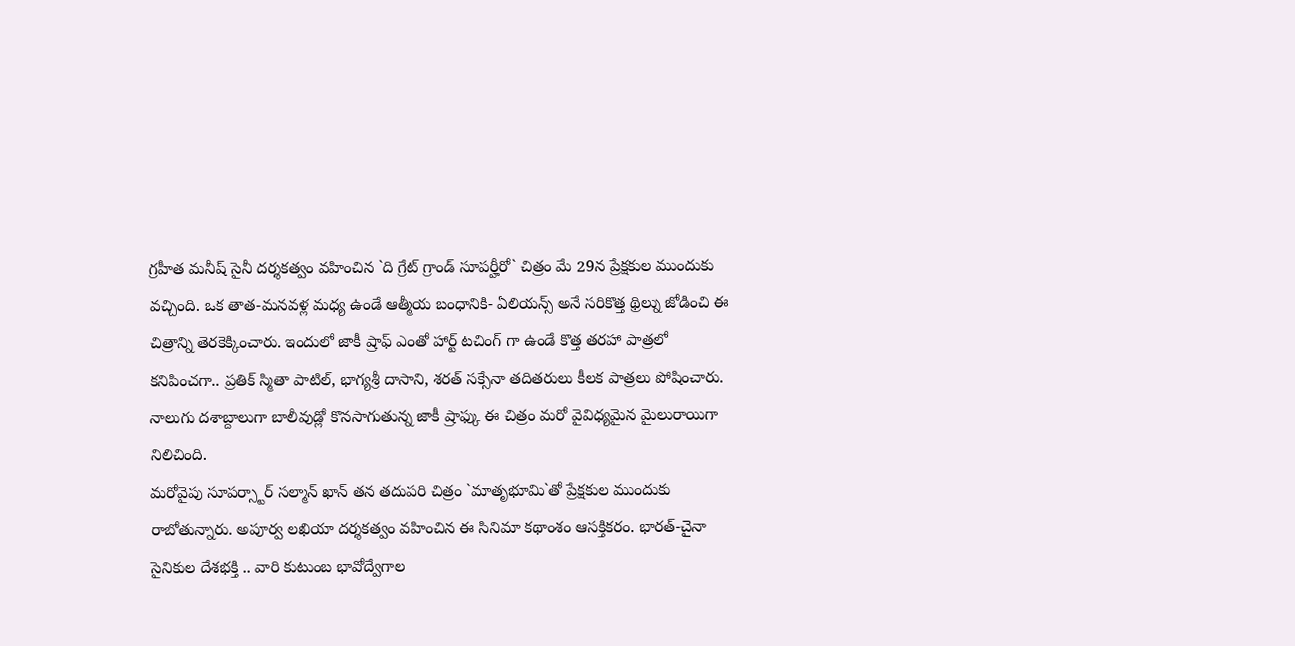గ్రహీత మనీష్ సైనీ దర్శకత్వం వహించిన `ది గ్రేట్ గ్రాండ్ సూపర్హీరో` చిత్రం మే 29న ప్రేక్షకుల ముందుకు వచ్చింది. ఒక తాత-మనవళ్ల మధ్య ఉండే ఆత్మీయ బంధానికి- ఏలియన్స్ అనే సరికొత్త థ్రిల్ను జోడించి ఈ చిత్రాన్ని తెరకెక్కించారు. ఇందులో జాకీ ష్రాఫ్ ఎంతో హార్ట్ టచింగ్ గా ఉండే కొత్త తరహా పాత్రలో కనిపించగా.. ప్రతిక్ స్మితా పాటిల్, భాగ్యశ్రీ దాసాని, శరత్ సక్సేనా తదితరులు కీలక పాత్రలు పోషించారు. నాలుగు దశాబ్దాలుగా బాలీవుడ్లో కొనసాగుతున్న జాకీ ష్రాఫ్కు ఈ చిత్రం మరో వైవిధ్యమైన మైలురాయిగా నిలిచింది.
మరోవైపు సూపర్స్టార్ సల్మాన్ ఖాన్ తన తదుపరి చిత్రం `మాతృభూమి`తో ప్రేక్షకుల ముందుకు రాబోతున్నారు. అపూర్వ లఖియా దర్శకత్వం వహించిన ఈ సినిమా కథాంశం ఆసక్తికరం. భారత్-చైనా సైనికుల దేశభక్తి .. వారి కుటుంబ భావోద్వేగాల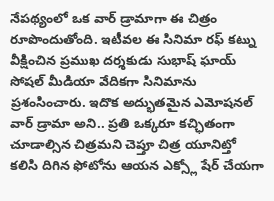నేపథ్యంలో ఒక వార్ డ్రామాగా ఈ చిత్రం రూపొందుతోంది. ఇటీవల ఈ సినిమా రఫ్ కట్ను వీక్షించిన ప్రముఖ దర్శకుడు సుభాష్ ఘాయ్ సోషల్ మీడియా వేదికగా సినిమాను ప్రశంసించారు. ఇదొక అద్భుతమైన ఎమోషనల్ వార్ డ్రామా అని.. ప్రతి ఒక్కరూ కచ్ఛితంగా చూడాల్సిన చిత్రమని చెప్తూ చిత్ర యూనిట్తో కలిసి దిగిన ఫోటోను ఆయన ఎక్స్లో షేర్ చేయగా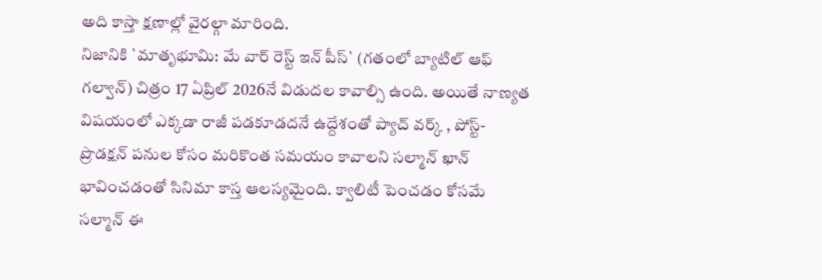అది కాస్తా క్షణాల్లో వైరల్గా మారింది.
నిజానికి `మాతృభూమి: మే వార్ రెస్ట్ ఇన్ పీస్` (గతంలో బ్యాటిల్ ఆఫ్ గల్వాన్) చిత్రం 17 ఏప్రిల్ 2026నే విడుదల కావాల్సి ఉంది. అయితే నాణ్యత విషయంలో ఎక్కడా రాజీ పడకూడదనే ఉద్దేశంతో ప్యాచ్ వర్క్ , పోస్ట్-ప్రొడక్షన్ పనుల కోసం మరికొంత సమయం కావాలని సల్మాన్ ఖాన్ భావించడంతో సినిమా కాస్త ఆలస్యమైంది. క్వాలిటీ పెంచడం కోసమే సల్మాన్ ఈ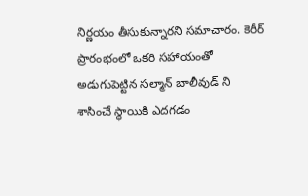నిర్ణయం తీసుకున్నారని సమాచారం. కెరీర్ ప్రారంభంలో ఒకరి సహాయంతో అడుగుపెట్టిన సల్మాన్ బాలీవుడ్ ని శాసించే స్థాయికి ఎదగడం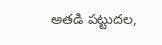అతడి పట్టుదల,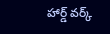హార్డ్ వర్క్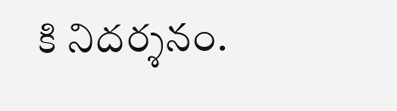కి నిదర్శనం.